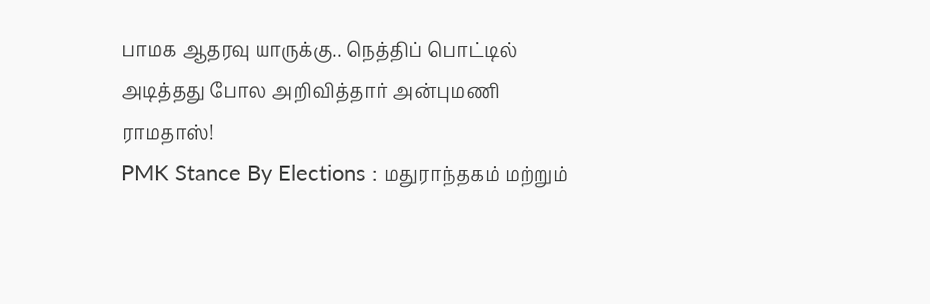பாமக ஆதரவு யாருக்கு.. நெத்திப் பொட்டில் அடித்தது போல அறிவித்தார் அன்புமணி ராமதாஸ்!
PMK Stance By Elections : மதுராந்தகம் மற்றும்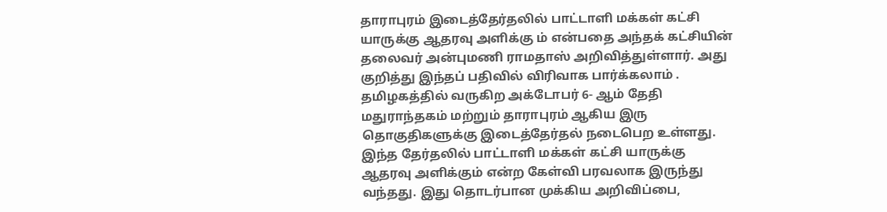தாராபுரம் இடைத்தேர்தலில் பாட்டாளி மக்கள் கட்சி யாருக்கு ஆதரவு அளிக்கு ம் என்பதை அந்தக் கட்சியின் தலைவர் அன்புமணி ராமதாஸ் அறிவித்துள்ளார். அது குறித்து இந்தப் பதிவில் விரிவாக பார்க்கலாம் .
தமிழகத்தில் வருகிற அக்டோபர் 6- ஆம் தேதி மதுராந்தகம் மற்றும் தாராபுரம் ஆகிய இரு தொகுதிகளுக்கு இடைத்தேர்தல் நடைபெற உள்ளது. இந்த தேர்தலில் பாட்டாளி மக்கள் கட்சி யாருக்கு ஆதரவு அளிக்கும் என்ற கேள்வி பரவலாக இருந்து வந்தது. இது தொடர்பான முக்கிய அறிவிப்பை,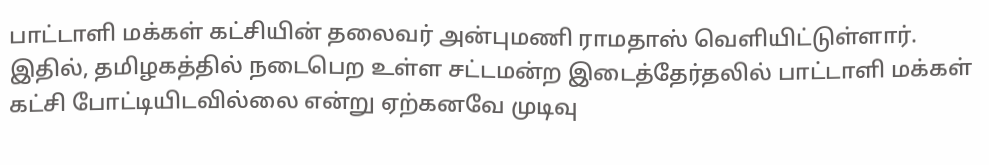பாட்டாளி மக்கள் கட்சியின் தலைவர் அன்புமணி ராமதாஸ் வெளியிட்டுள்ளார். இதில், தமிழகத்தில் நடைபெற உள்ள சட்டமன்ற இடைத்தேர்தலில் பாட்டாளி மக்கள் கட்சி போட்டியிடவில்லை என்று ஏற்கனவே முடிவு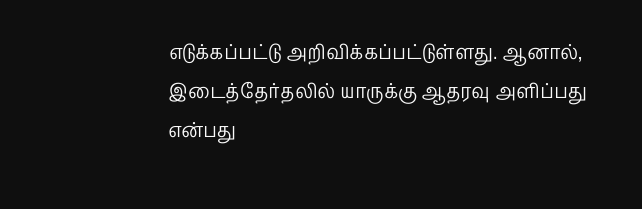எடுக்கப்பட்டு அறிவிக்கப்பட்டுள்ளது. ஆனால், இடைத்தேர்தலில் யாருக்கு ஆதரவு அளிப்பது என்பது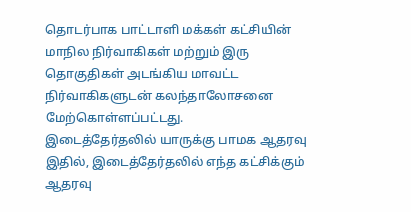தொடர்பாக பாட்டாளி மக்கள் கட்சியின் மாநில நிர்வாகிகள் மற்றும் இரு தொகுதிகள் அடங்கிய மாவட்ட நிர்வாகிகளுடன் கலந்தாலோசனை மேற்கொள்ளப்பட்டது.
இடைத்தேர்தலில் யாருக்கு பாமக ஆதரவு
இதில், இடைத்தேர்தலில் எந்த கட்சிக்கும் ஆதரவு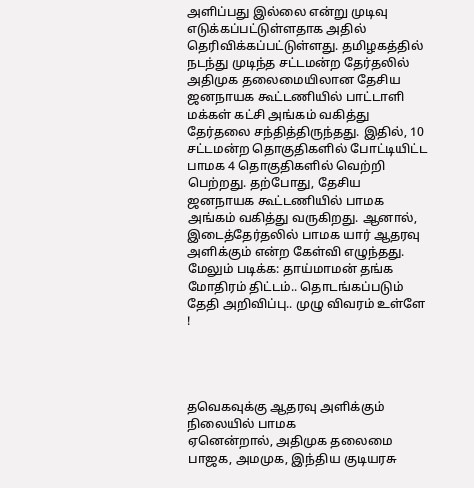அளிப்பது இல்லை என்று முடிவு எடுக்கப்பட்டுள்ளதாக அதில் தெரிவிக்கப்பட்டுள்ளது. தமிழகத்தில் நடந்து முடிந்த சட்டமன்ற தேர்தலில் அதிமுக தலைமையிலான தேசிய ஜனநாயக கூட்டணியில் பாட்டாளி மக்கள் கட்சி அங்கம் வகித்து தேர்தலை சந்தித்திருந்தது. இதில், 10 சட்டமன்ற தொகுதிகளில் போட்டியிட்ட பாமக 4 தொகுதிகளில் வெற்றி பெற்றது. தற்போது, தேசிய ஜனநாயக கூட்டணியில் பாமக அங்கம் வகித்து வருகிறது. ஆனால், இடைத்தேர்தலில் பாமக யார் ஆதரவு அளிக்கும் என்ற கேள்வி எழுந்தது.
மேலும் படிக்க: தாய்மாமன் தங்க மோதிரம் திட்டம்.. தொடங்கப்படும் தேதி அறிவிப்பு.. முழு விவரம் உள்ளே !




தவெகவுக்கு ஆதரவு அளிக்கும் நிலையில் பாமக
ஏனென்றால், அதிமுக தலைமை பாஜக, அமமுக, இந்திய குடியரசு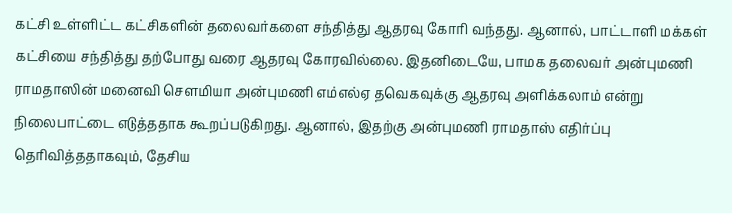கட்சி உள்ளிட்ட கட்சிகளின் தலைவர்களை சந்தித்து ஆதரவு கோரி வந்தது. ஆனால், பாட்டாளி மக்கள் கட்சியை சந்தித்து தற்போது வரை ஆதரவு கோரவில்லை. இதனிடையே, பாமக தலைவர் அன்புமணி ராமதாஸின் மனைவி சௌமியா அன்புமணி எம்எல்ஏ தவெகவுக்கு ஆதரவு அளிக்கலாம் என்று நிலைபாட்டை எடுத்ததாக கூறப்படுகிறது. ஆனால், இதற்கு அன்புமணி ராமதாஸ் எதிர்ப்பு தெரிவித்ததாகவும், தேசிய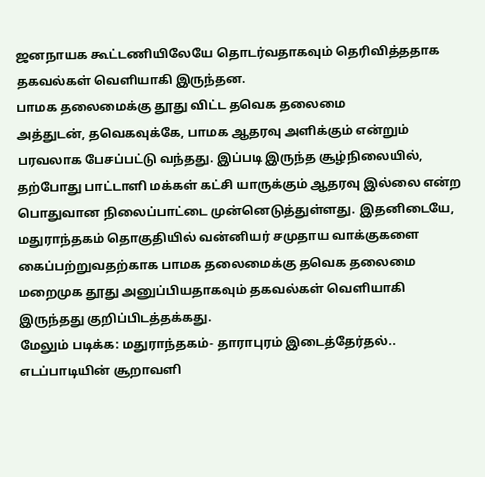ஜனநாயக கூட்டணியிலேயே தொடர்வதாகவும் தெரிவித்ததாக தகவல்கள் வெளியாகி இருந்தன.
பாமக தலைமைக்கு தூது விட்ட தவெக தலைமை
அத்துடன், தவெகவுக்கே, பாமக ஆதரவு அளிக்கும் என்றும் பரவலாக பேசப்பட்டு வந்தது. இப்படி இருந்த சூழ்நிலையில், தற்போது பாட்டாளி மக்கள் கட்சி யாருக்கும் ஆதரவு இல்லை என்ற பொதுவான நிலைப்பாட்டை முன்னெடுத்துள்ளது. இதனிடையே, மதுராந்தகம் தொகுதியில் வன்னியர் சமுதாய வாக்குகளை கைப்பற்றுவதற்காக பாமக தலைமைக்கு தவெக தலைமை மறைமுக தூது அனுப்பியதாகவும் தகவல்கள் வெளியாகி இருந்தது குறிப்பிடத்தக்கது.
மேலும் படிக்க: மதுராந்தகம்- தாராபுரம் இடைத்தேர்தல்.. எடப்பாடியின் சூறாவளி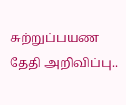சுற்றுப்பயண தேதி அறிவிப்பு..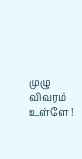முழு விவரம் உள்ளே !